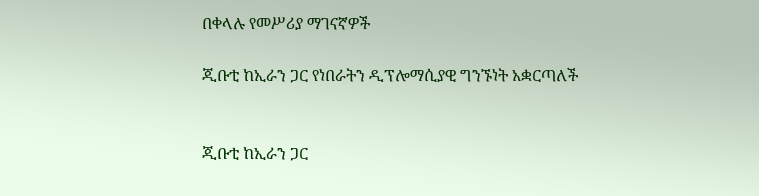በቀላሉ የመሥሪያ ማገናኛዎች

ጂቡቲ ከኢራን ጋር የነበራትን ዲፕሎማሲያዊ ግንኙነት አቋርጣለች


ጂቡቲ ከኢራን ጋር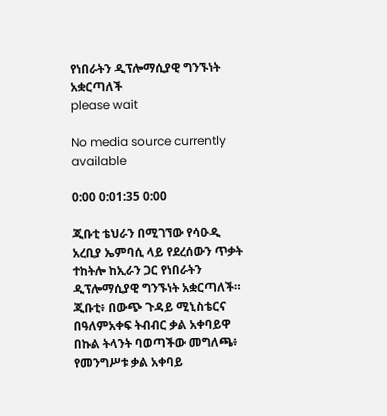የነበራትን ዲፕሎማሲያዊ ግንኙነት አቋርጣለች
please wait

No media source currently available

0:00 0:01:35 0:00

ጂቡቲ ቴህራን በሚገኘው የሳዑዲ አረቢያ ኤምባሲ ላይ የደረሰውን ጥቃት ተከትሎ ከኢራን ጋር የነበራትን ዲፕሎማሲያዊ ግንኙነት አቋርጣለች። ጂቡቲ፥ በውጭ ጉዳይ ሚኒስቴርና በዓለምአቀፍ ትብብር ቃል አቀባይዋ በኩል ትላንት ባወጣችው መግለጫ፥ የመንግሥቱ ቃል አቀባይ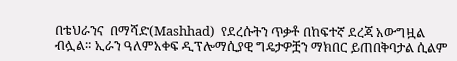በቴህራንና  በማሻድ(Mashhad)  የደረሱትን ጥቃቶ በከፍተኛ ደረጃ አውግዟል ብሏል። ኢራን ዓለምአቀፍ ዲፕሎማሲያዊ ግዴታዎቿን ማክበር ይጠበቅባታል ሲልም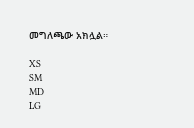መግለጫው አክሏል።

XS
SM
MD
LG